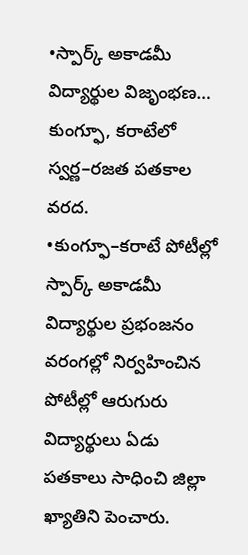•స్పార్క్ అకాడమీ విద్యార్థుల విజృంభణ… కుంగ్ఫూ, కరాటేలో స్వర్ణ–రజత పతకాల వరద.
•కుంగ్ఫూ–కరాటే పోటీల్లో స్పార్క్ అకాడమీ విద్యార్థుల ప్రభంజనం
వరంగల్లో నిర్వహించిన పోటీల్లో ఆరుగురు విద్యార్థులు ఏడు పతకాలు సాధించి జిల్లా ఖ్యాతిని పెంచారు.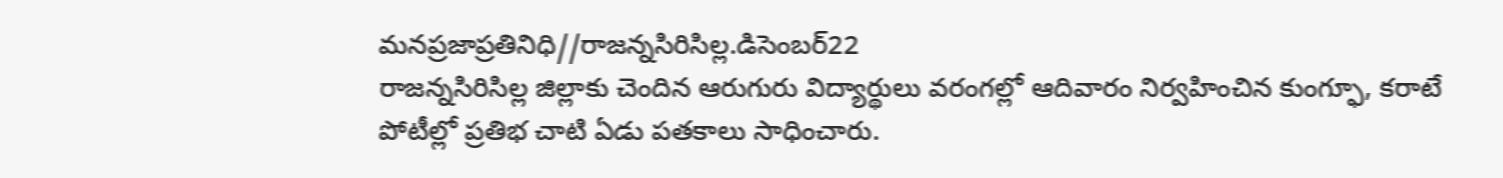మనప్రజాప్రతినిధి//రాజన్నసిరిసిల్ల.డిసెంబర్22
రాజన్నసిరిసిల్ల జిల్లాకు చెందిన ఆరుగురు విద్యార్థులు వరంగల్లో ఆదివారం నిర్వహించిన కుంగ్ఫూ, కరాటే పోటీల్లో ప్రతిభ చాటి ఏడు పతకాలు సాధించారు.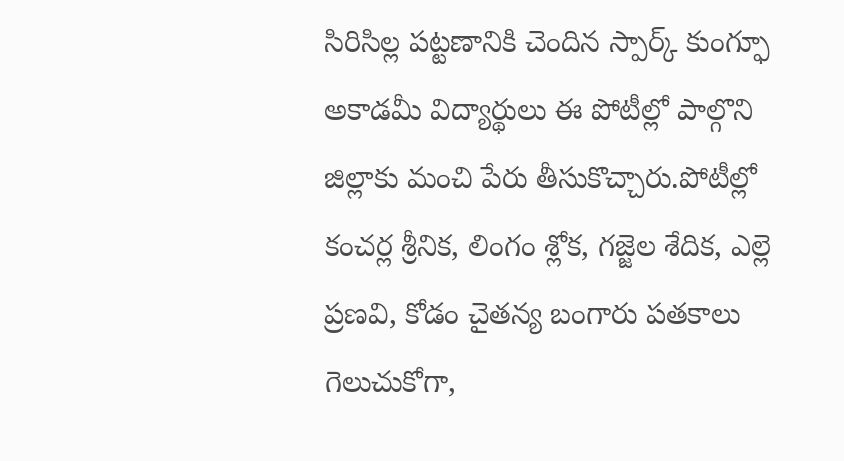సిరిసిల్ల పట్టణానికి చెందిన స్పార్క్ కుంగ్ఫూ అకాడమీ విద్యార్థులు ఈ పోటీల్లో పాల్గొని జిల్లాకు మంచి పేరు తీసుకొచ్చారు.పోటీల్లో కంచర్ల శ్రీనిక, లింగం శ్లోక, గజ్జెల శేదిక, ఎల్లె ప్రణవి, కోడం చైతన్య బంగారు పతకాలు గెలుచుకోగా,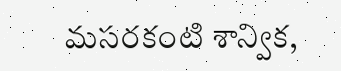మసరకంటి శాన్విక,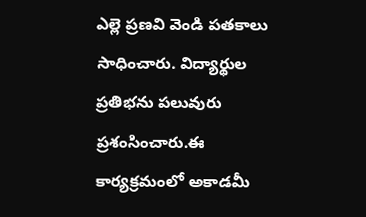ఎల్లె ప్రణవి వెండి పతకాలు సాధించారు. విద్యార్థుల ప్రతిభను పలువురు ప్రశంసించారు.ఈ కార్యక్రమంలో అకాడమీ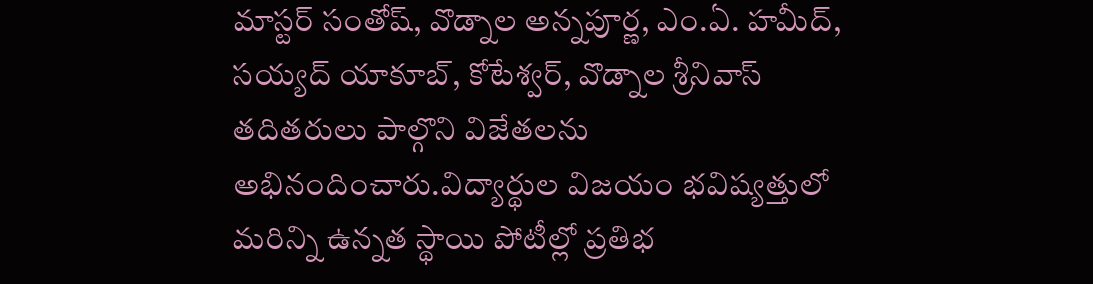మాస్టర్ సంతోష్, వొడ్నాల అన్నపూర్ణ, ఎం.ఏ. హమీద్, సయ్యద్ యాకూబ్, కోటేశ్వర్, వొడ్నాల శ్రీనివాస్ తదితరులు పాల్గొని విజేతలను అభినందించారు.విద్యార్థుల విజయం భవిష్యత్తులో మరిన్ని ఉన్నత స్థాయి పోటీల్లో ప్రతిభ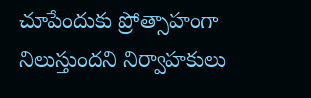చూపేందుకు ప్రోత్సాహంగా నిలుస్తుందని నిర్వాహకులు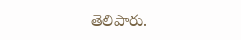తెలిపారు.